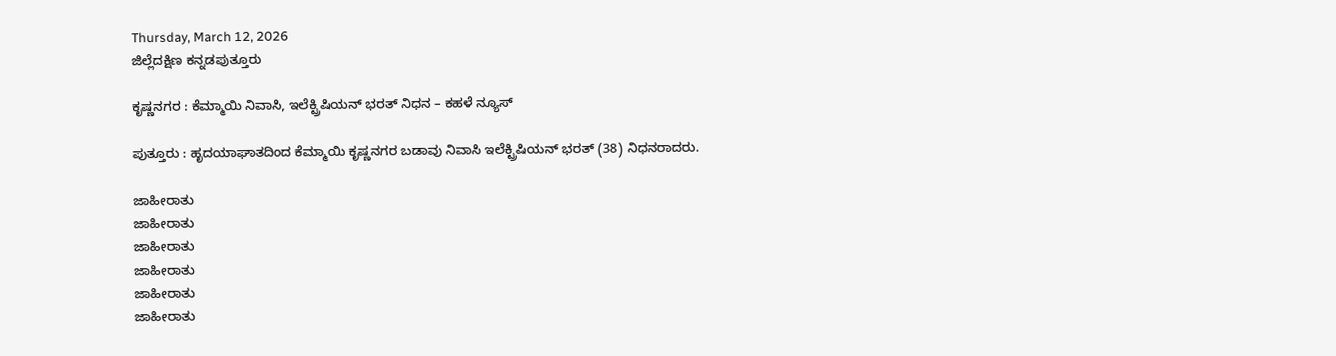Thursday, March 12, 2026
ಜಿಲ್ಲೆದಕ್ಷಿಣ ಕನ್ನಡಪುತ್ತೂರು

ಕೃಷ್ಣನಗರ : ಕೆಮ್ಮಾಯಿ ನಿವಾಸಿ, ಇಲೆಕ್ಟ್ರಿಷಿಯನ್ ಭರತ್ ನಿಧನ – ಕಹಳೆ ನ್ಯೂಸ್

ಪುತ್ತೂರು : ಹೃದಯಾಘಾತದಿಂದ ಕೆಮ್ಮಾಯಿ ಕೃಷ್ಣನಗರ ಬಡಾವು ನಿವಾಸಿ ಇಲೆಕ್ಟ್ರಿಷಿಯನ್ ಭರತ್ (38) ನಿಧನರಾದರು.

ಜಾಹೀರಾತು
ಜಾಹೀರಾತು
ಜಾಹೀರಾತು
ಜಾಹೀರಾತು
ಜಾಹೀರಾತು
ಜಾಹೀರಾತು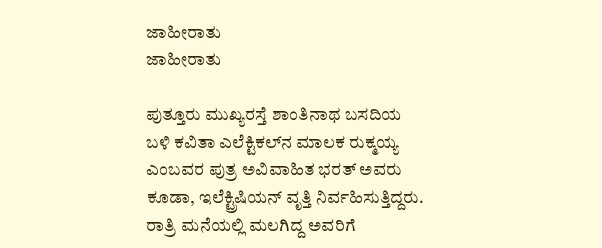ಜಾಹೀರಾತು
ಜಾಹೀರಾತು

ಪುತ್ತೂರು ಮುಖ್ಯರಸ್ತೆ ಶಾಂತಿನಾಥ ಬಸದಿಯ ಬಳಿ ಕವಿತಾ ಎಲೆಕ್ಟಿಕಲ್‌ನ ಮಾಲಕ ರುಕ್ಮಯ್ಯ ಎಂಬವರ ಪುತ್ರ ಅವಿವಾಹಿತ ಭರತ್ ಅವರು ಕೂಡಾ, ಇಲೆಕ್ಟ್ರಿಷಿಯನ್ ವೃತ್ತಿ ನಿರ್ವಹಿಸುತ್ತಿದ್ದರು.
ರಾತ್ರಿ ಮನೆಯಲ್ಲಿ ಮಲಗಿದ್ದ ಅವರಿಗೆ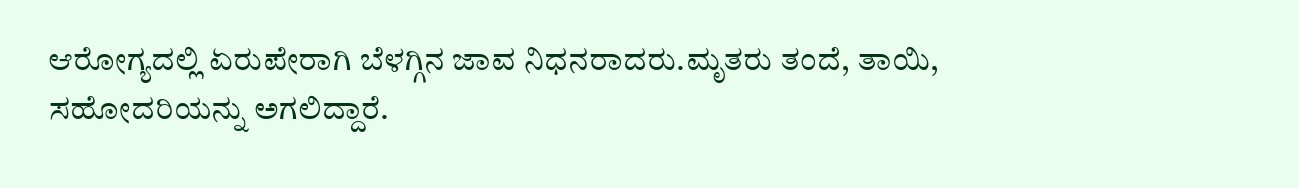ಆರೋಗ್ಯದಲ್ಲಿ ಏರುಪೇರಾಗಿ ಬೆಳಗ್ಗಿನ ಜಾವ ನಿಧನರಾದರು.ಮೃತರು ತಂದೆ, ತಾಯಿ, ಸಹೋದರಿಯನ್ನು ಅಗಲಿದ್ದಾರೆ.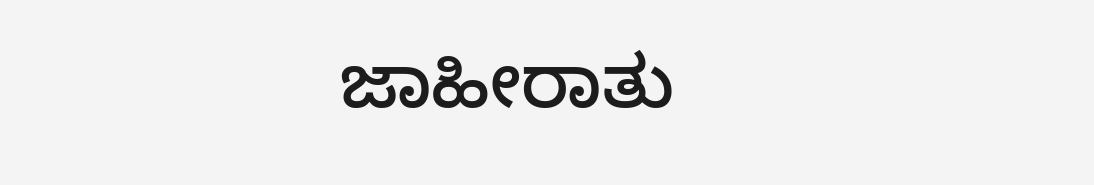ಜಾಹೀರಾತು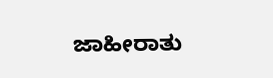ಜಾಹೀರಾತು